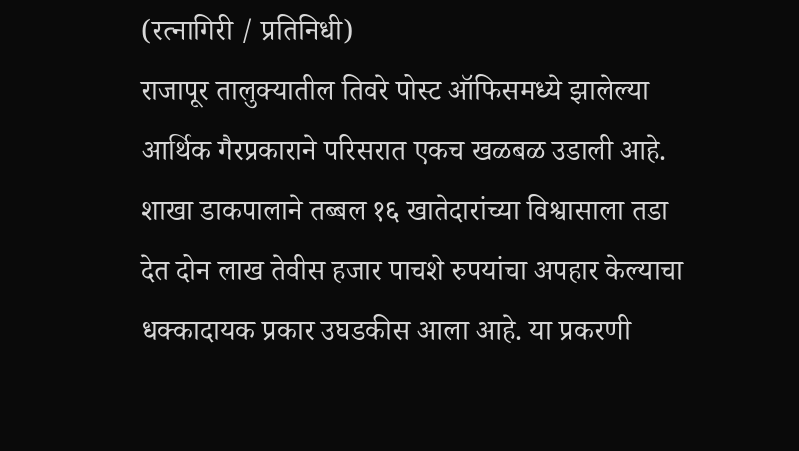(रत्नागिरी / प्रतिनिधी)
राजापूर तालुक्यातील तिवरे पोस्ट ऑफिसमध्ये झालेल्या आर्थिक गैरप्रकाराने परिसरात एकच खळबळ उडाली आहे. शाखा डाकपालाने तब्बल १६ खातेदारांच्या विश्वासाला तडा देत दोन लाख तेवीस हजार पाचशे रुपयांचा अपहार केल्याचा धक्कादायक प्रकार उघडकीस आला आहे. या प्रकरणी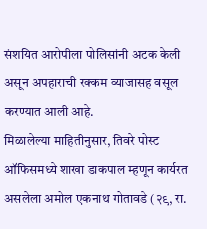संशयित आरोपीला पोलिसांनी अटक केली असून अपहाराची रक्कम व्याजासह वसूल करण्यात आली आहे.
मिळालेल्या माहितीनुसार, तिवरे पोस्ट ऑफिसमध्ये शाखा डाकपाल म्हणून कार्यरत असलेला अमोल एकनाथ गोतावडे (२९, रा.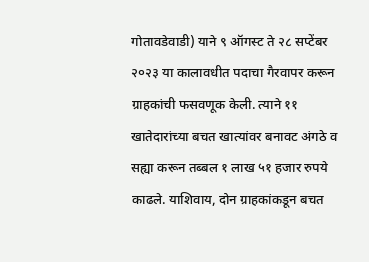गोतावडेवाडी) याने ९ ऑगस्ट ते २८ सप्टेंबर २०२३ या कालावधीत पदाचा गैरवापर करून ग्राहकांची फसवणूक केली. त्याने ११ खातेदारांच्या बचत खात्यांवर बनावट अंगठे व सह्या करून तब्बल १ लाख ५१ हजार रुपये काढले. याशिवाय, दोन ग्राहकांकडून बचत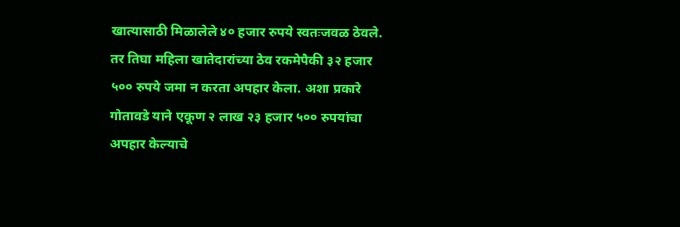खात्यासाठी मिळालेले ४० हजार रुपये स्वतःजवळ ठेवले. तर तिघा महिला खातेदारांच्या ठेव रकमेपैकी ३२ हजार ५०० रुपये जमा न करता अपहार केला. अशा प्रकारे गोतावडे याने एकूण २ लाख २३ हजार ५०० रुपयांचा अपहार केल्याचे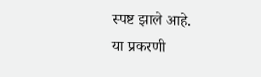स्पष्ट झाले आहे.
या प्रकरणी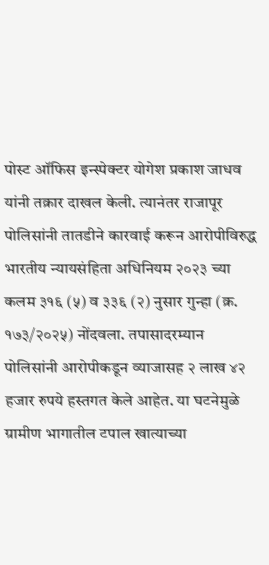पोस्ट ऑफिस इन्स्पेक्टर योगेश प्रकाश जाधव यांनी तक्रार दाखल केली. त्यानंतर राजापूर पोलिसांनी तातडीने कारवाई करून आरोपीविरुद्ध भारतीय न्यायसंहिता अधिनियम २०२३ च्या कलम ३१६ (५) व ३३६ (२) नुसार गुन्हा (क्र. १७३/२०२५) नोंदवला. तपासादरम्यान पोलिसांनी आरोपीकडून व्याजासह २ लाख ४२ हजार रुपये हस्तगत केले आहेत. या घटनेमुळे ग्रामीण भागातील टपाल खात्याच्या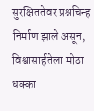सुरक्षिततेवर प्रश्नचिन्ह निर्माण झाले असून, विश्वासार्हतेला मोठा धक्का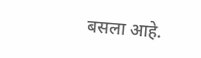बसला आहे.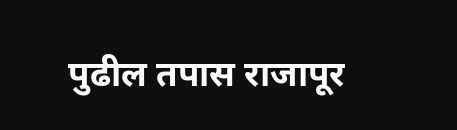पुढील तपास राजापूर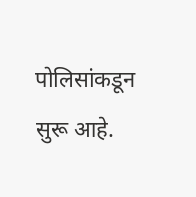पोलिसांकडून सुरू आहे.